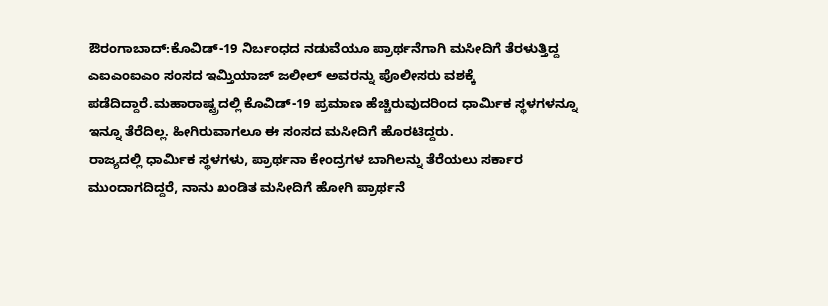ಔರಂಗಾಬಾದ್:ಕೊವಿಡ್-19 ನಿರ್ಬಂಧದ ನಡುವೆಯೂ ಪ್ರಾರ್ಥನೆಗಾಗಿ ಮಸೀದಿಗೆ ತೆರಳುತ್ತಿದ್ದ ಎಐಎಂಐಎಂ ಸಂಸದ ಇಮ್ತಿಯಾಜ್ ಜಲೀಲ್ ಅವರನ್ನು ಪೊಲೀಸರು ವಶಕ್ಕೆ ಪಡೆದಿದ್ದಾರೆ.ಮಹಾರಾಷ್ಟ್ರದಲ್ಲಿ ಕೊವಿಡ್-19 ಪ್ರಮಾಣ ಹೆಚ್ಚಿರುವುದರಿಂದ ಧಾರ್ಮಿಕ ಸ್ಥಳಗಳನ್ನೂ ಇನ್ನೂ ತೆರೆದಿಲ್ಲ. ಹೀಗಿರುವಾಗಲೂ ಈ ಸಂಸದ ಮಸೀದಿಗೆ ಹೊರಟಿದ್ದರು.
ರಾಜ್ಯದಲ್ಲಿ ಧಾರ್ಮಿಕ ಸ್ಥಳಗಳು, ಪ್ರಾರ್ಥನಾ ಕೇಂದ್ರಗಳ ಬಾಗಿಲನ್ನು ತೆರೆಯಲು ಸರ್ಕಾರ ಮುಂದಾಗದಿದ್ದರೆ, ನಾನು ಖಂಡಿತ ಮಸೀದಿಗೆ ಹೋಗಿ ಪ್ರಾರ್ಥನೆ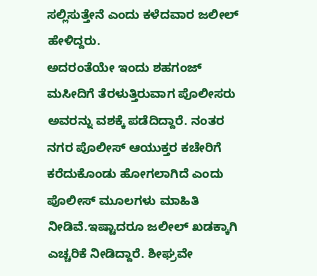ಸಲ್ಲಿಸುತ್ತೇನೆ ಎಂದು ಕಳೆದವಾರ ಜಲೀಲ್ ಹೇಳಿದ್ದರು.
ಅದರಂತೆಯೇ ಇಂದು ಶಹಗಂಜ್ ಮಸೀದಿಗೆ ತೆರಳುತ್ತಿರುವಾಗ ಪೊಲೀಸರು ಅವರನ್ನು ವಶಕ್ಕೆ ಪಡೆದಿದ್ದಾರೆ. ನಂತರ ನಗರ ಪೊಲೀಸ್ ಆಯುಕ್ತರ ಕಚೇರಿಗೆ ಕರೆದುಕೊಂಡು ಹೋಗಲಾಗಿದೆ ಎಂದು ಪೊಲೀಸ್ ಮೂಲಗಳು ಮಾಹಿತಿ ನೀಡಿವೆ.ಇಷ್ಟಾದರೂ ಜಲೀಲ್ ಖಡಕ್ಕಾಗಿ ಎಚ್ಚರಿಕೆ ನೀಡಿದ್ದಾರೆ. ಶೀಘ್ರವೇ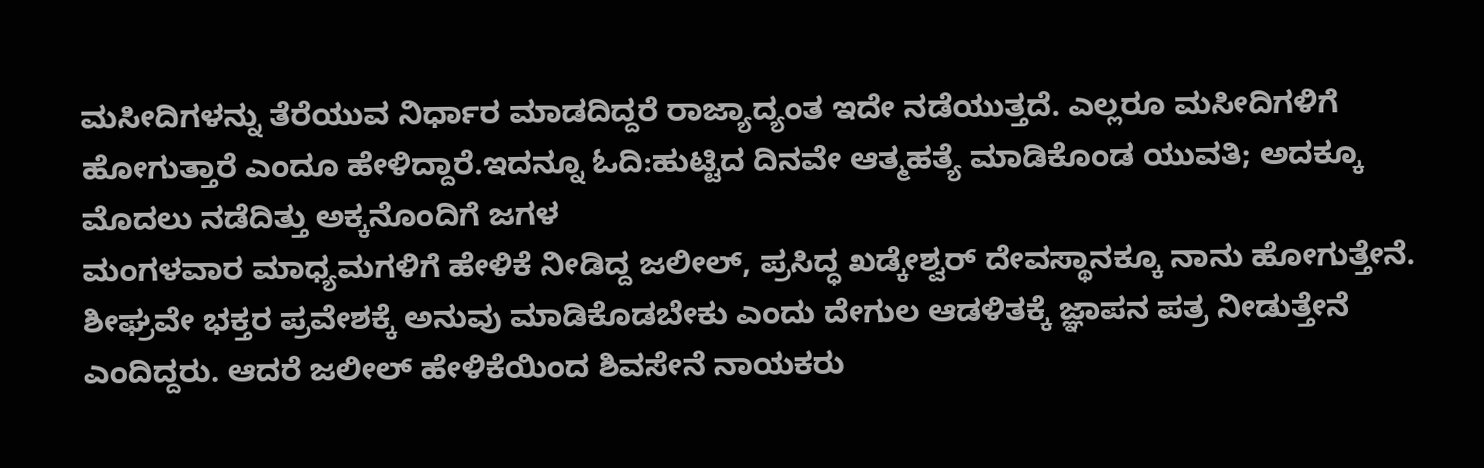ಮಸೀದಿಗಳನ್ನು ತೆರೆಯುವ ನಿರ್ಧಾರ ಮಾಡದಿದ್ದರೆ ರಾಜ್ಯಾದ್ಯಂತ ಇದೇ ನಡೆಯುತ್ತದೆ. ಎಲ್ಲರೂ ಮಸೀದಿಗಳಿಗೆ ಹೋಗುತ್ತಾರೆ ಎಂದೂ ಹೇಳಿದ್ದಾರೆ.ಇದನ್ನೂ ಓದಿ:ಹುಟ್ಟಿದ ದಿನವೇ ಆತ್ಮಹತ್ಯೆ ಮಾಡಿಕೊಂಡ ಯುವತಿ; ಅದಕ್ಕೂ ಮೊದಲು ನಡೆದಿತ್ತು ಅಕ್ಕನೊಂದಿಗೆ ಜಗಳ
ಮಂಗಳವಾರ ಮಾಧ್ಯಮಗಳಿಗೆ ಹೇಳಿಕೆ ನೀಡಿದ್ದ ಜಲೀಲ್, ಪ್ರಸಿದ್ಧ ಖಡ್ಕೇಶ್ವರ್ ದೇವಸ್ಥಾನಕ್ಕೂ ನಾನು ಹೋಗುತ್ತೇನೆ. ಶೀಘ್ರವೇ ಭಕ್ತರ ಪ್ರವೇಶಕ್ಕೆ ಅನುವು ಮಾಡಿಕೊಡಬೇಕು ಎಂದು ದೇಗುಲ ಆಡಳಿತಕ್ಕೆ ಜ್ಞಾಪನ ಪತ್ರ ನೀಡುತ್ತೇನೆ ಎಂದಿದ್ದರು. ಆದರೆ ಜಲೀಲ್ ಹೇಳಿಕೆಯಿಂದ ಶಿವಸೇನೆ ನಾಯಕರು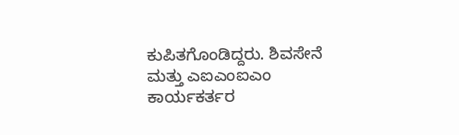ಕುಪಿತಗೊಂಡಿದ್ದರು. ಶಿವಸೇನೆ ಮತ್ತು ಎಐಎಂಐಎಂ ಕಾರ್ಯಕರ್ತರ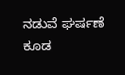ನಡುವೆ ಘರ್ಷಣೆ ಕೂಡ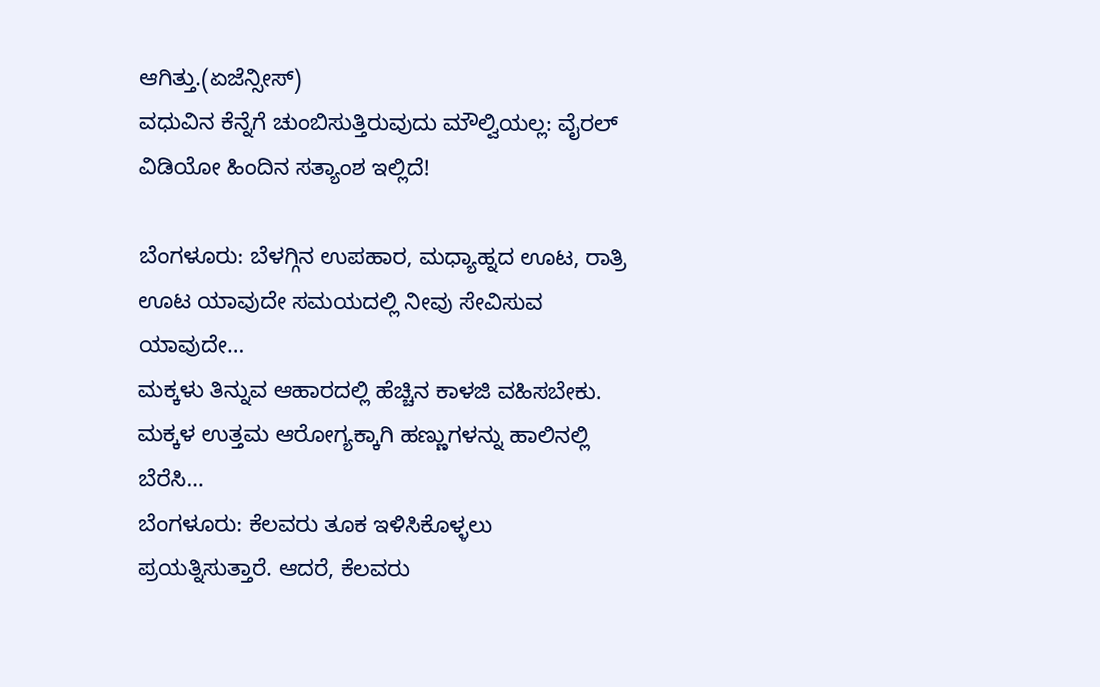ಆಗಿತ್ತು.(ಏಜೆನ್ಸೀಸ್)
ವಧುವಿನ ಕೆನ್ನೆಗೆ ಚುಂಬಿಸುತ್ತಿರುವುದು ಮೌಲ್ವಿಯಲ್ಲ: ವೈರಲ್ ವಿಡಿಯೋ ಹಿಂದಿನ ಸತ್ಯಾಂಶ ಇಲ್ಲಿದೆ!

ಬೆಂಗಳೂರು: ಬೆಳಗ್ಗಿನ ಉಪಹಾರ, ಮಧ್ಯಾಹ್ನದ ಊಟ, ರಾತ್ರಿ ಊಟ ಯಾವುದೇ ಸಮಯದಲ್ಲಿ ನೀವು ಸೇವಿಸುವ ಯಾವುದೇ…
ಮಕ್ಕಳು ತಿನ್ನುವ ಆಹಾರದಲ್ಲಿ ಹೆಚ್ಚಿನ ಕಾಳಜಿ ವಹಿಸಬೇಕು. ಮಕ್ಕಳ ಉತ್ತಮ ಆರೋಗ್ಯಕ್ಕಾಗಿ ಹಣ್ಣುಗಳನ್ನು ಹಾಲಿನಲ್ಲಿ ಬೆರೆಸಿ…
ಬೆಂಗಳೂರು: ಕೆಲವರು ತೂಕ ಇಳಿಸಿಕೊಳ್ಳಲು ಪ್ರಯತ್ನಿಸುತ್ತಾರೆ. ಆದರೆ, ಕೆಲವರು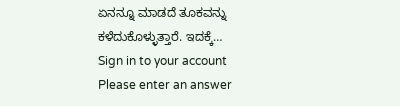ಏನನ್ನೂ ಮಾಡದೆ ತೂಕವನ್ನು ಕಳೆದುಕೊಳ್ಳುತ್ತಾರೆ. ಇದಕ್ಕೆ…
Sign in to your account
Please enter an answer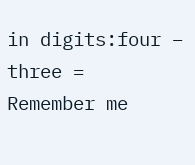in digits:four − three =
Remember me